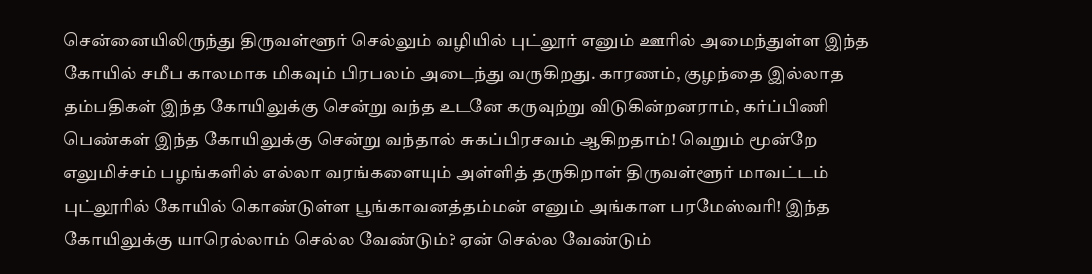சென்னையிலிருந்து திருவள்ளூர் செல்லும் வழியில் புட்லூர் எனும் ஊரில் அமைந்துள்ள இந்த கோயில் சமீப காலமாக மிகவும் பிரபலம் அடைந்து வருகிறது. காரணம், குழந்தை இல்லாத தம்பதிகள் இந்த கோயிலுக்கு சென்று வந்த உடனே கருவுற்று விடுகின்றனராம், கர்ப்பிணி பெண்கள் இந்த கோயிலுக்கு சென்று வந்தால் சுகப்பிரசவம் ஆகிறதாம்! வெறும் மூன்றே எலுமிச்சம் பழங்களில் எல்லா வரங்களையும் அள்ளித் தருகிறாள் திருவள்ளூர் மாவட்டம் புட்லூரில் கோயில் கொண்டுள்ள பூங்காவனத்தம்மன் எனும் அங்காள பரமேஸ்வரி! இந்த கோயிலுக்கு யாரெல்லாம் செல்ல வேண்டும்? ஏன் செல்ல வேண்டும்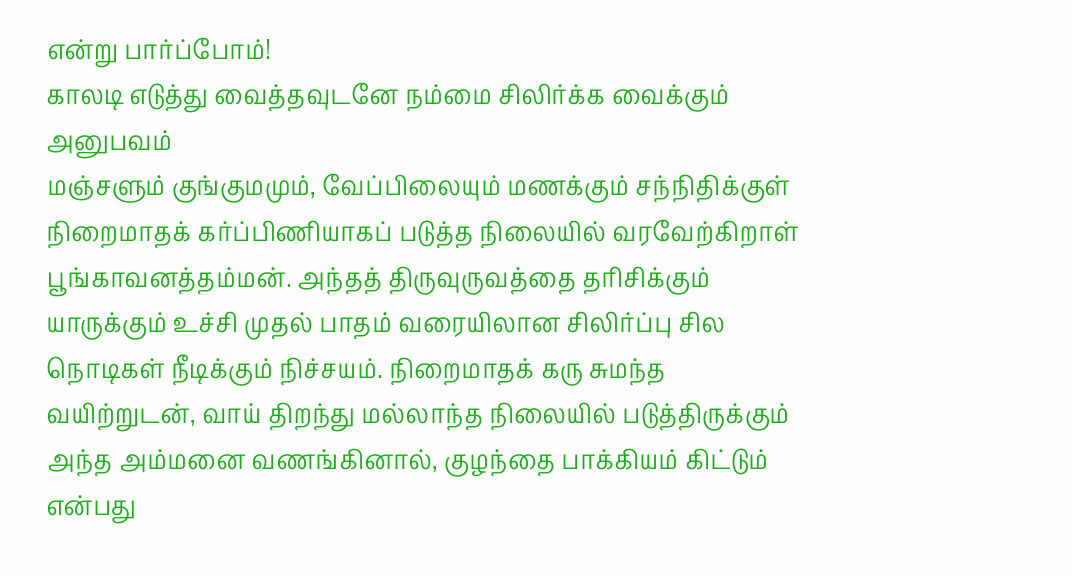என்று பார்ப்போம்!
காலடி எடுத்து வைத்தவுடனே நம்மை சிலிர்க்க வைக்கும் அனுபவம்
மஞ்சளும் குங்குமமும், வேப்பிலையும் மணக்கும் சந்நிதிக்குள் நிறைமாதக் கர்ப்பிணியாகப் படுத்த நிலையில் வரவேற்கிறாள் பூங்காவனத்தம்மன். அந்தத் திருவுருவத்தை தரிசிக்கும் யாருக்கும் உச்சி முதல் பாதம் வரையிலான சிலிர்ப்பு சில நொடிகள் நீடிக்கும் நிச்சயம். நிறைமாதக் கரு சுமந்த வயிற்றுடன், வாய் திறந்து மல்லாந்த நிலையில் படுத்திருக்கும் அந்த அம்மனை வணங்கினால், குழந்தை பாக்கியம் கிட்டும் என்பது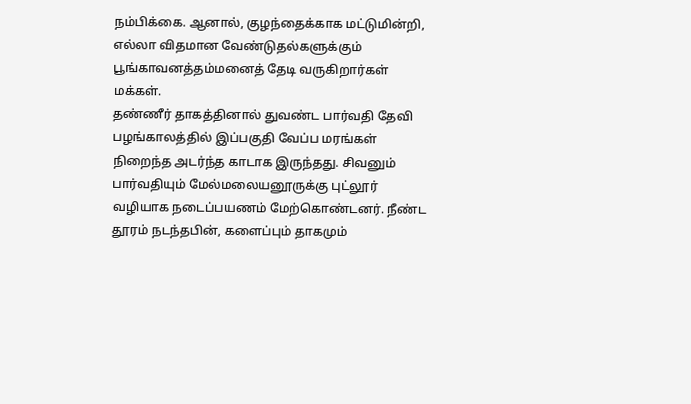நம்பிக்கை. ஆனால், குழந்தைக்காக மட்டுமின்றி, எல்லா விதமான வேண்டுதல்களுக்கும் பூங்காவனத்தம்மனைத் தேடி வருகிறார்கள் மக்கள்.
தண்ணீர் தாகத்தினால் துவண்ட பார்வதி தேவி
பழங்காலத்தில் இப்பகுதி வேப்ப மரங்கள் நிறைந்த அடர்ந்த காடாக இருந்தது. சிவனும் பார்வதியும் மேல்மலையனூருக்கு புட்லூர் வழியாக நடைப்பயணம் மேற்கொண்டனர். நீண்ட தூரம் நடந்தபின், களைப்பும் தாகமும்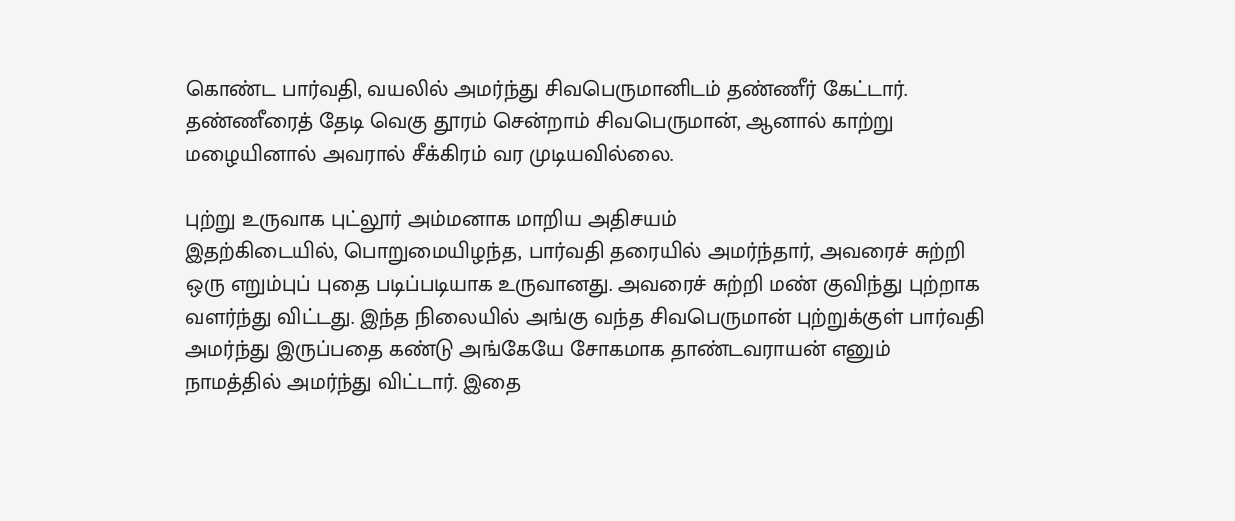கொண்ட பார்வதி, வயலில் அமர்ந்து சிவபெருமானிடம் தண்ணீர் கேட்டார். தண்ணீரைத் தேடி வெகு தூரம் சென்றாம் சிவபெருமான், ஆனால் காற்று மழையினால் அவரால் சீக்கிரம் வர முடியவில்லை.

புற்று உருவாக புட்லூர் அம்மனாக மாறிய அதிசயம்
இதற்கிடையில், பொறுமையிழந்த, பார்வதி தரையில் அமர்ந்தார், அவரைச் சுற்றி ஒரு எறும்புப் புதை படிப்படியாக உருவானது. அவரைச் சுற்றி மண் குவிந்து புற்றாக வளர்ந்து விட்டது. இந்த நிலையில் அங்கு வந்த சிவபெருமான் புற்றுக்குள் பார்வதி அமர்ந்து இருப்பதை கண்டு அங்கேயே சோகமாக தாண்டவராயன் எனும் நாமத்தில் அமர்ந்து விட்டார். இதை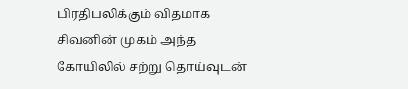பிரதிபலிக்கும் விதமாக சிவனின் முகம் அந்த கோயிலில் சற்று தொய்வுடன்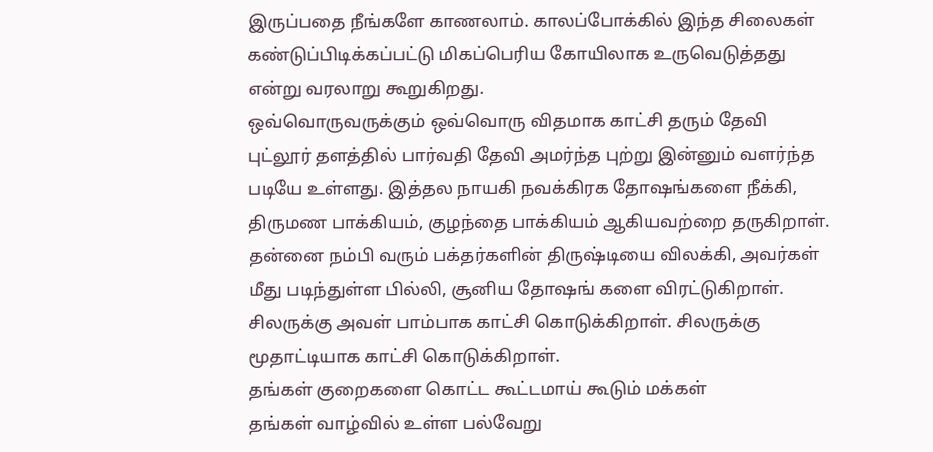இருப்பதை நீங்களே காணலாம். காலப்போக்கில் இந்த சிலைகள் கண்டுப்பிடிக்கப்பட்டு மிகப்பெரிய கோயிலாக உருவெடுத்தது என்று வரலாறு கூறுகிறது.
ஒவ்வொருவருக்கும் ஒவ்வொரு விதமாக காட்சி தரும் தேவி
புட்லூர் தளத்தில் பார்வதி தேவி அமர்ந்த புற்று இன்னும் வளர்ந்த படியே உள்ளது. இத்தல நாயகி நவக்கிரக தோஷங்களை நீக்கி, திருமண பாக்கியம், குழந்தை பாக்கியம் ஆகியவற்றை தருகிறாள். தன்னை நம்பி வரும் பக்தர்களின் திருஷ்டியை விலக்கி, அவர்கள் மீது படிந்துள்ள பில்லி, சூனிய தோஷங் களை விரட்டுகிறாள். சிலருக்கு அவள் பாம்பாக காட்சி கொடுக்கிறாள். சிலருக்கு மூதாட்டியாக காட்சி கொடுக்கிறாள்.
தங்கள் குறைகளை கொட்ட கூட்டமாய் கூடும் மக்கள்
தங்கள் வாழ்வில் உள்ள பல்வேறு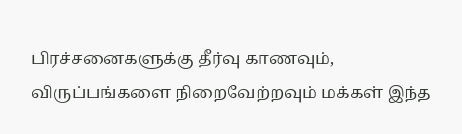பிரச்சனைகளுக்கு தீர்வு காணவும், விருப்பங்களை நிறைவேற்றவும் மக்கள் இந்த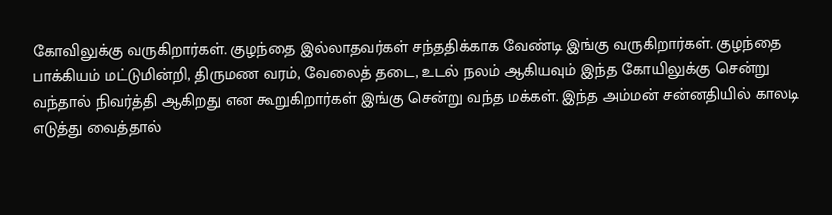கோவிலுக்கு வருகிறார்கள். குழந்தை இல்லாதவர்கள் சந்ததிக்காக வேண்டி இங்கு வருகிறார்கள். குழந்தை பாக்கியம் மட்டுமின்றி, திருமண வரம், வேலைத் தடை, உடல் நலம் ஆகியவும் இந்த கோயிலுக்கு சென்று வந்தால் நிவர்த்தி ஆகிறது என கூறுகிறார்கள் இங்கு சென்று வந்த மக்கள். இந்த அம்மன் சன்னதியில் காலடி எடுத்து வைத்தால்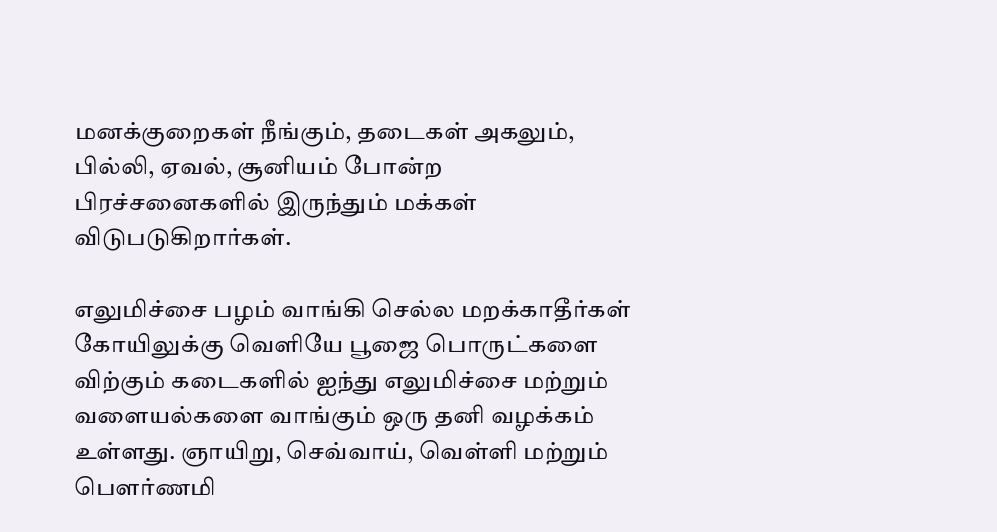மனக்குறைகள் நீங்கும், தடைகள் அகலும், பில்லி, ஏவல், சூனியம் போன்ற பிரச்சனைகளில் இருந்தும் மக்கள் விடுபடுகிறார்கள்.

எலுமிச்சை பழம் வாங்கி செல்ல மறக்காதீர்கள்
கோயிலுக்கு வெளியே பூஜை பொருட்களை விற்கும் கடைகளில் ஐந்து எலுமிச்சை மற்றும் வளையல்களை வாங்கும் ஒரு தனி வழக்கம் உள்ளது. ஞாயிறு, செவ்வாய், வெள்ளி மற்றும் பௌர்ணமி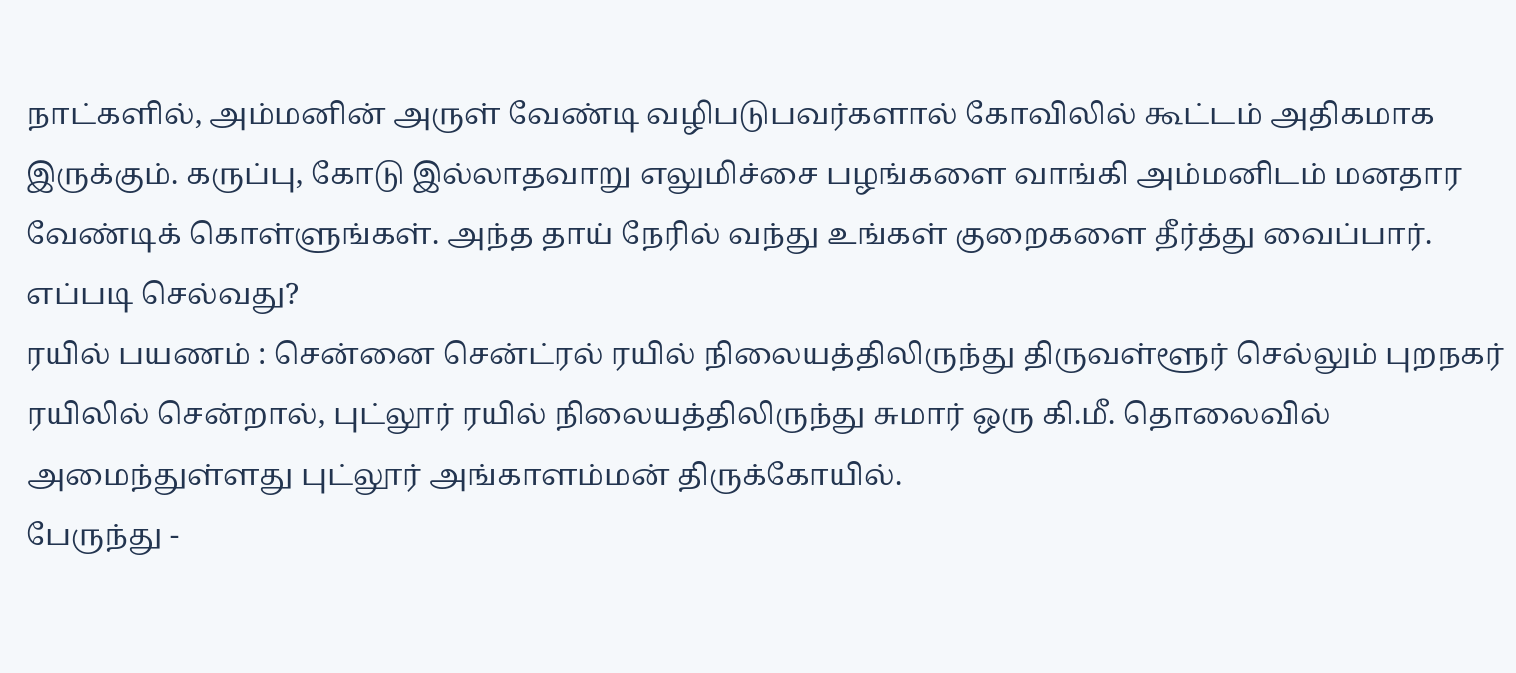நாட்களில், அம்மனின் அருள் வேண்டி வழிபடுபவர்களால் கோவிலில் கூட்டம் அதிகமாக இருக்கும். கருப்பு, கோடு இல்லாதவாறு எலுமிச்சை பழங்களை வாங்கி அம்மனிடம் மனதார வேண்டிக் கொள்ளுங்கள். அந்த தாய் நேரில் வந்து உங்கள் குறைகளை தீர்த்து வைப்பார்.
எப்படி செல்வது?
ரயில் பயணம் : சென்னை சென்ட்ரல் ரயில் நிலையத்திலிருந்து திருவள்ளூர் செல்லும் புறநகர் ரயிலில் சென்றால், புட்லூர் ரயில் நிலையத்திலிருந்து சுமார் ஒரு கி.மீ. தொலைவில் அமைந்துள்ளது புட்லூர் அங்காளம்மன் திருக்கோயில்.
பேருந்து -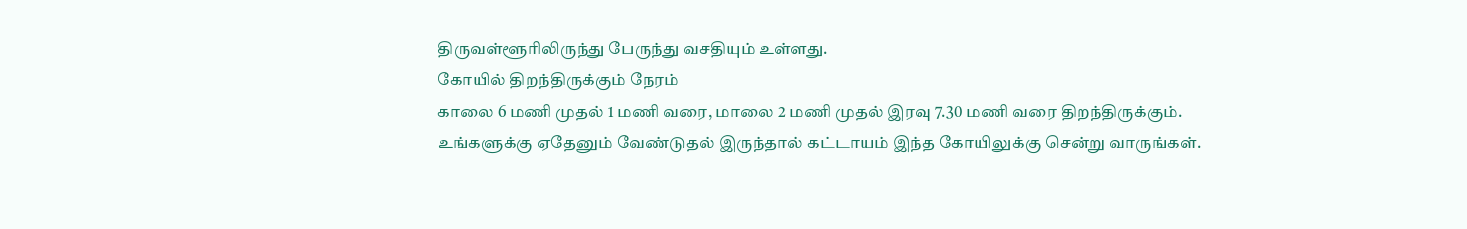திருவள்ளூரிலிருந்து பேருந்து வசதியும் உள்ளது.
கோயில் திறந்திருக்கும் நேரம்
காலை 6 மணி முதல் 1 மணி வரை, மாலை 2 மணி முதல் இரவு 7.30 மணி வரை திறந்திருக்கும்.
உங்களுக்கு ஏதேனும் வேண்டுதல் இருந்தால் கட்டாயம் இந்த கோயிலுக்கு சென்று வாருங்கள்.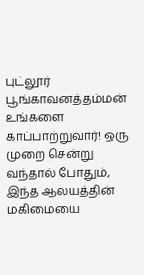புட்லூர் பூங்காவனத்தம்மன் உங்களை காப்பாற்றுவார்! ஒரு முறை சென்று வந்தால் போதும், இந்த ஆலயத்தின் மகிமையை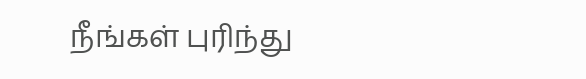நீங்கள் புரிந்து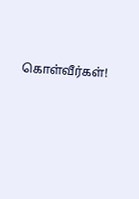கொள்வீர்கள்!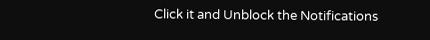Click it and Unblock the Notifications